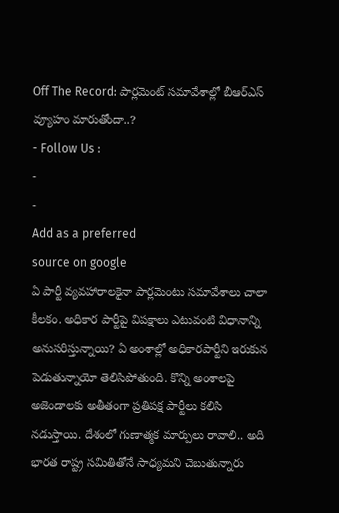Off The Record: పార్లమెంట్ సమావేశాల్లో బీఆర్ఎస్ వ్యూహం మారుతోందా..?
- Follow Us :
-
-
Add as a preferred
source on google
ఏ పార్టీ వ్యవహారాలకైనా పార్లమెంటు సమావేశాలు చాలా కీలకం. అధికార పార్టీపై విపక్షాలు ఎటువంటి విధానాన్ని అనుసరిస్తున్నాయి? ఏ అంశాల్లో అధికారపార్టీని ఇరుకున పెడుతున్నాయో తెలిసిపోతుంది. కొన్ని అంశాలపై అజెండాలకు అతీతంగా ప్రతిపక్ష పార్టీలు కలిసి నడుస్తాయి. దేశంలో గుణాత్మక మార్పులు రావాలి.. అది భారత రాష్ట్ర సమితితోనే సాధ్యమని చెబుతున్నారు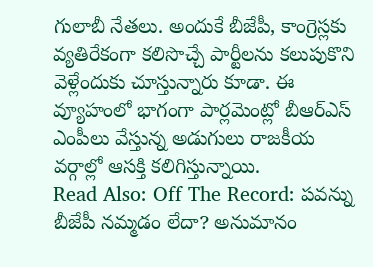గులాబీ నేతలు. అందుకే బీజేపీ, కాంగ్రెస్లకు వ్యతిరేకంగా కలిసొచ్చే పార్టీలను కలుపుకొని వెళ్లేందుకు చూస్తున్నారు కూడా. ఈ వ్యూహంలో భాగంగా పార్లమెంట్లో బీఆర్ఎస్ ఎంపీలు వేస్తున్న అడుగులు రాజకీయ వర్గాల్లో ఆసక్తి కలిగిస్తున్నాయి.
Read Also: Off The Record: పవన్ను బీజేపీ నమ్మడం లేదా? అనుమానం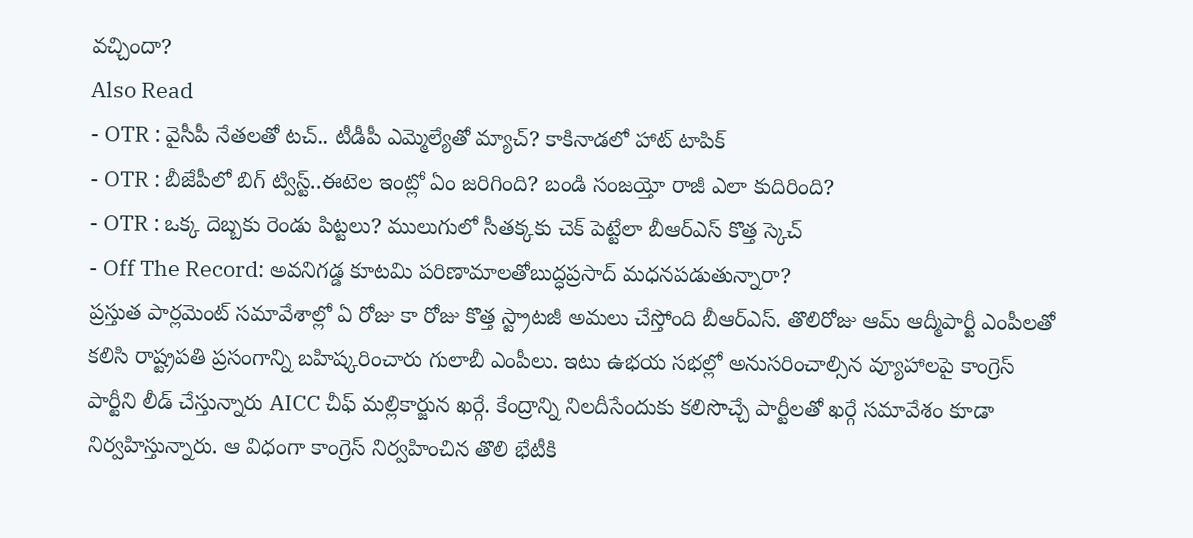వచ్చిందా?
Also Read
- OTR : వైసీపీ నేతలతో టచ్.. టీడీపీ ఎమ్మెల్యేతో మ్యాచ్? కాకినాడలో హాట్ టాపిక్
- OTR : బీజేపీలో బిగ్ ట్విస్ట్..ఈటెల ఇంట్లో ఏం జరిగింది? బండి సంజయ్తో రాజీ ఎలా కుదిరింది?
- OTR : ఒక్క దెబ్బకు రెండు పిట్టలు? ములుగులో సీతక్కకు చెక్ పెట్టేలా బీఆర్ఎస్ కొత్త స్కెచ్
- Off The Record: అవనిగడ్డ కూటమి పరిణామాలతోబుద్ధప్రసాద్ మధనపడుతున్నారా?
ప్రస్తుత పార్లమెంట్ సమావేశాల్లో ఏ రోజు కా రోజు కొత్త స్ట్రాటజీ అమలు చేస్తోంది బీఆర్ఎస్. తొలిరోజు ఆమ్ ఆద్మీపార్టీ ఎంపీలతో కలిసి రాష్ట్రపతి ప్రసంగాన్ని బహిష్కరించారు గులాబీ ఎంపీలు. ఇటు ఉభయ సభల్లో అనుసరించాల్సిన వ్యూహాలపై కాంగ్రెస్ పార్టీని లీడ్ చేస్తున్నారు AICC చీఫ్ మల్లికార్జున ఖర్గే. కేంద్రాన్ని నిలదీసేందుకు కలిసొచ్చే పార్టీలతో ఖర్గే సమావేశం కూడా నిర్వహిస్తున్నారు. ఆ విధంగా కాంగ్రెస్ నిర్వహించిన తొలి భేటీకి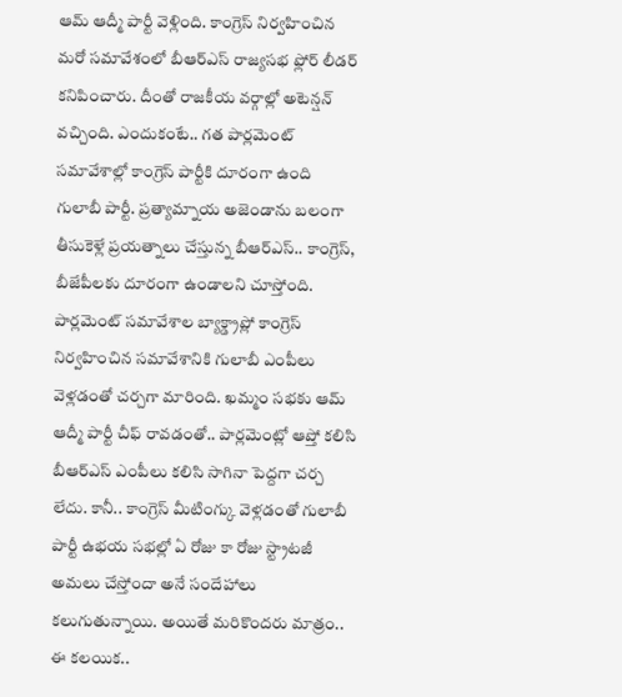ఆమ్ ఆద్మీ పార్టీ వెళ్లింది. కాంగ్రెస్ నిర్వహించిన మరో సమావేశంలో బీఆర్ఎస్ రాజ్యసభ ఫ్లోర్ లీడర్ కనిపించారు. దీంతో రాజకీయ వర్గాల్లో అటెన్షన్ వచ్చింది. ఎందుకంటే.. గత పార్లమెంట్ సమావేశాల్లో కాంగ్రెస్ పార్టీకి దూరంగా ఉంది గులాబీ పార్టీ. ప్రత్యామ్నాయ అజెండాను బలంగా తీసుకెళ్లే ప్రయత్నాలు చేస్తున్న బీఆర్ఎస్.. కాంగ్రెస్, బీజేపీలకు దూరంగా ఉండాలని చూస్తోంది. పార్లమెంట్ సమావేశాల బ్యాక్డ్రాప్లో కాంగ్రెస్ నిర్వహించిన సమావేశానికి గులాబీ ఎంపీలు వెళ్లడంతో చర్చగా మారింది. ఖమ్మం సభకు ఆమ్ ఆద్మీ పార్టీ చీఫ్ రావడంతో.. పార్లమెంట్లో ఆప్తో కలిసి బీఆర్ఎస్ ఎంపీలు కలిసి సాగినా పెద్దగా చర్చ లేదు. కానీ.. కాంగ్రెస్ మీటింగ్కు వెళ్లడంతో గులాబీ పార్టీ ఉభయ సభల్లో ఏ రోజు కా రోజు స్ట్రాటజీ అమలు చేస్తోందా అనే సందేహాలు కలుగుతున్నాయి. అయితే మరికొందరు మాత్రం.. ఈ కలయిక..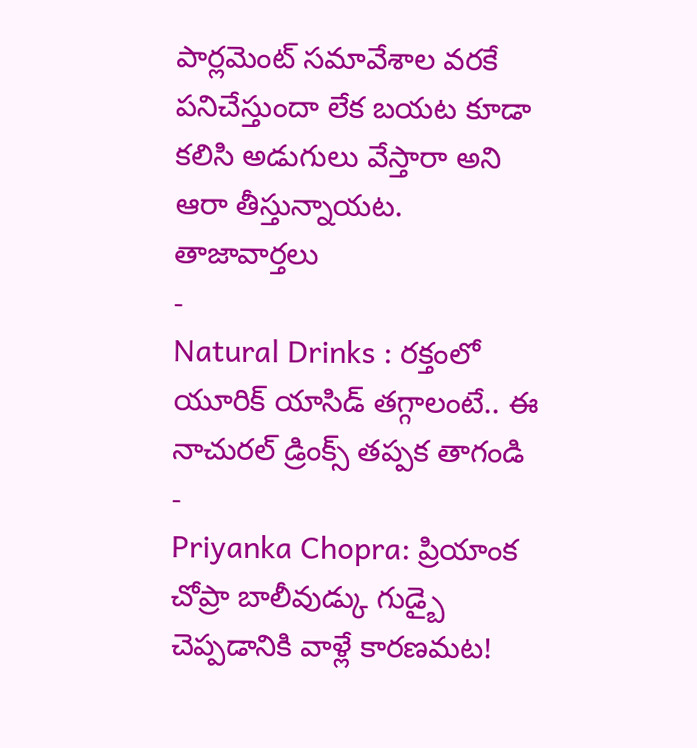పార్లమెంట్ సమావేశాల వరకే పనిచేస్తుందా లేక బయట కూడా కలిసి అడుగులు వేస్తారా అని ఆరా తీస్తున్నాయట.
తాజావార్తలు
-
Natural Drinks : రక్తంలో యూరిక్ యాసిడ్ తగ్గాలంటే.. ఈ నాచురల్ డ్రింక్స్ తప్పక తాగండి
-
Priyanka Chopra: ప్రియాంక చోప్రా బాలీవుడ్కు గుడ్బై చెప్పడానికి వాళ్లే కారణమట!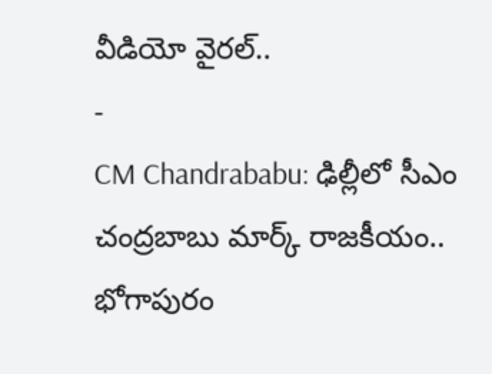వీడియో వైరల్..
-
CM Chandrababu: ఢిల్లీలో సీఎం చంద్రబాబు మార్క్ రాజకీయం.. భోగాపురం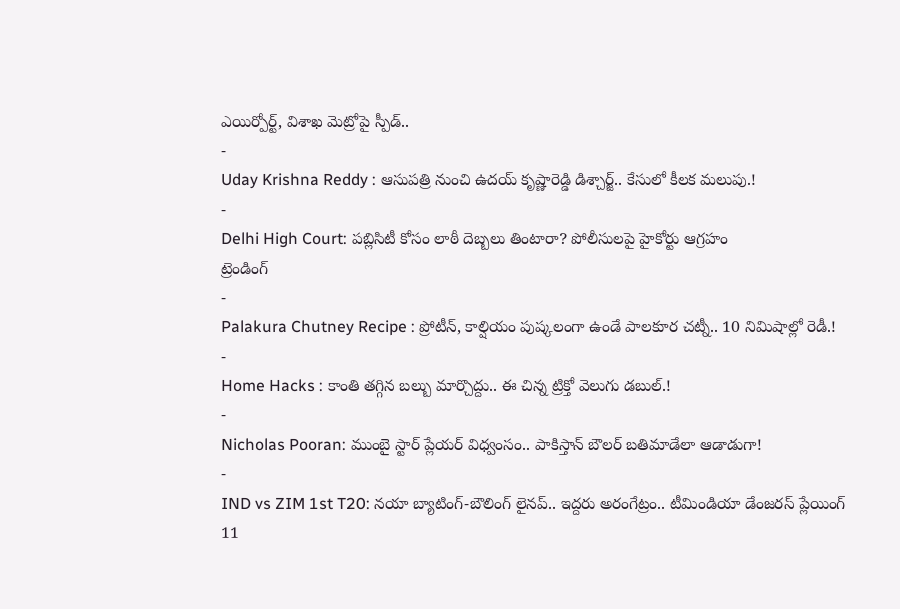ఎయిర్పోర్ట్, విశాఖ మెట్రోపై స్పీడ్..
-
Uday Krishna Reddy : ఆసుపత్రి నుంచి ఉదయ్ కృష్ణారెడ్డి డిశ్చార్జ్.. కేసులో కీలక మలుపు.!
-
Delhi High Court: పబ్లిసిటీ కోసం లాఠీ దెబ్బలు తింటారా? పోలీసులపై హైకోర్టు ఆగ్రహం
ట్రెండింగ్
-
Palakura Chutney Recipe : ప్రోటీన్, కాల్షియం పుష్కలంగా ఉండే పాలకూర చట్నీ.. 10 నిమిషాల్లో రెడీ.!
-
Home Hacks : కాంతి తగ్గిన బల్బు మార్చొద్దు.. ఈ చిన్న ట్రిక్తో వెలుగు డబుల్.!
-
Nicholas Pooran: ముంబై స్టార్ ప్లేయర్ విధ్వంసం.. పాకిస్తాన్ బౌలర్ బతిమాడేలా ఆడాడుగా!
-
IND vs ZIM 1st T20: నయా బ్యాటింగ్-బౌలింగ్ లైనప్.. ఇద్దరు అరంగేట్రం.. టీమిండియా డేంజరస్ ప్లేయింగ్ 11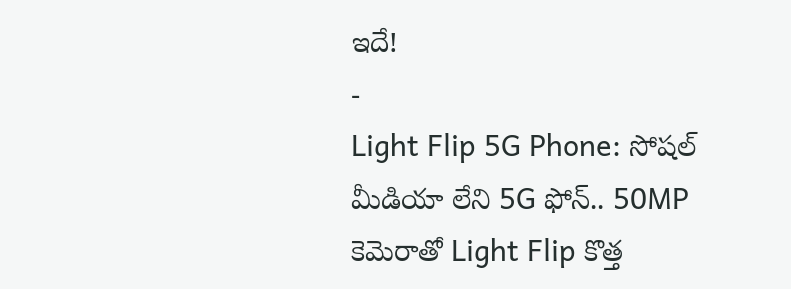ఇదే!
-
Light Flip 5G Phone: సోషల్ మీడియా లేని 5G ఫోన్.. 50MP కెమెరాతో Light Flip కొత్త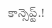కాన్సెప్ట్.!